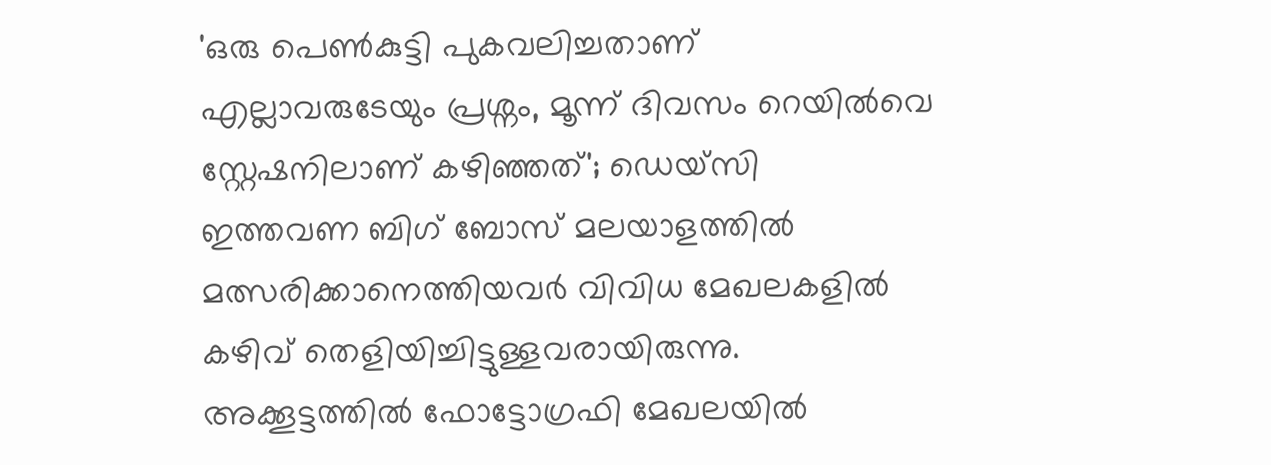'ഒരു പെൺകുട്ടി പുകവലിച്ചതാണ് എല്ലാവരുടേയും പ്രശ്നം, മൂന്ന് ദിവസം റെയിൽവെ സ്റ്റേഷനിലാണ് കഴിഞ്ഞത്'; ഡെയ്സി
ഇത്തവണ ബിഗ് ബോസ് മലയാളത്തിൽ മത്സരിക്കാനെത്തിയവർ വിവിധ മേഖലകളിൽ കഴിവ് തെളിയിച്ചിട്ടുള്ളവരായിരുന്നു. അക്കൂട്ടത്തിൽ ഫോട്ടോഗ്രഫി മേഖലയിൽ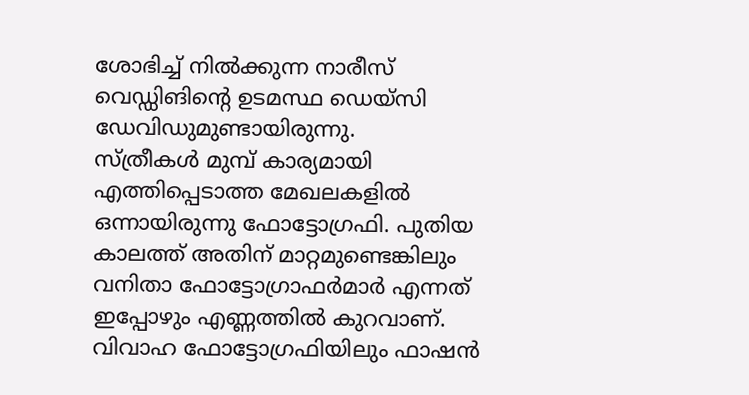ശോഭിച്ച് നിൽക്കുന്ന നാരീസ് വെഡ്ഡിങിന്റെ ഉടമസ്ഥ ഡെയ്സി ഡേവിഡുമുണ്ടായിരുന്നു.
സ്ത്രീകൾ മുമ്പ് കാര്യമായി എത്തിപ്പെടാത്ത മേഖലകളിൽ ഒന്നായിരുന്നു ഫോട്ടോഗ്രഫി. പുതിയ കാലത്ത് അതിന് മാറ്റമുണ്ടെങ്കിലും വനിതാ ഫോട്ടോഗ്രാഫർമാർ എന്നത് ഇപ്പോഴും എണ്ണത്തിൽ കുറവാണ്.
വിവാഹ ഫോട്ടോഗ്രഫിയിലും ഫാഷൻ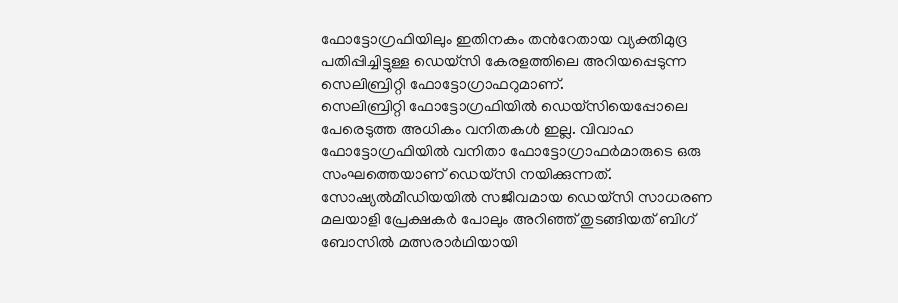ഫോട്ടോഗ്രഫിയിലും ഇതിനകം തൻറേതായ വ്യക്തിമുദ്ര പതിപ്പിച്ചിട്ടുള്ള ഡെയ്സി കേരളത്തിലെ അറിയപ്പെടുന്ന സെലിബ്രിറ്റി ഫോട്ടോഗ്രാഫറുമാണ്.
സെലിബ്രിറ്റി ഫോട്ടോഗ്രഫിയിൽ ഡെയ്സിയെപ്പോലെ പേരെടുത്ത അധികം വനിതകൾ ഇല്ല. വിവാഹ ഫോട്ടോഗ്രഫിയിൽ വനിതാ ഫോട്ടോഗ്രാഫർമാരുടെ ഒരു സംഘത്തെയാണ് ഡെയ്സി നയിക്കുന്നത്.
സോഷ്യൽമീഡിയയിൽ സജീവമായ ഡെയ്സി സാധരണ മലയാളി പ്രേക്ഷകർ പോലും അറിഞ്ഞ് തുടങ്ങിയത് ബിഗ് ബോസിൽ മത്സരാർഥിയായി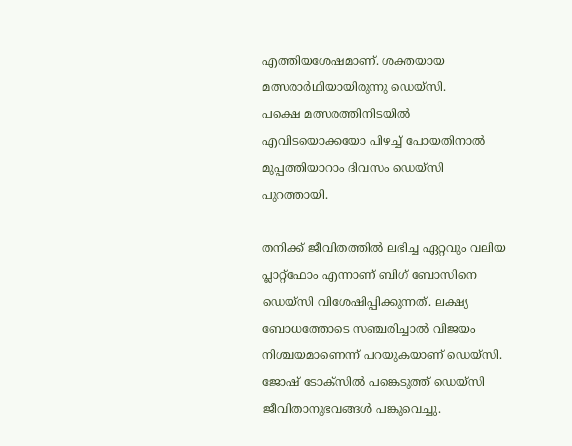എത്തിയശേഷമാണ്. ശക്തയായ മത്സരാർഥിയായിരുന്നു ഡെയ്സി.
പക്ഷെ മത്സരത്തിനിടയിൽ എവിടയൊക്കയോ പിഴച്ച് പോയതിനാൽ മുപ്പത്തിയാറാം ദിവസം ഡെയ്സി പുറത്തായി.

തനിക്ക് ജീവിതത്തിൽ ലഭിച്ച ഏറ്റവും വലിയ പ്ലാറ്റ്ഫോം എന്നാണ് ബിഗ് ബോസിനെ ഡെയ്സി വിശേഷിപ്പിക്കുന്നത്. ലക്ഷ്യ ബോധത്തോടെ സഞ്ചരിച്ചാൽ വിജയം നിശ്ചയമാണെന്ന് പറയുകയാണ് ഡെയ്സി. ജോഷ് ടോക്സിൽ പങ്കെടുത്ത് ഡെയ്സി ജീവിതാനുഭവങ്ങൾ പങ്കുവെച്ചു.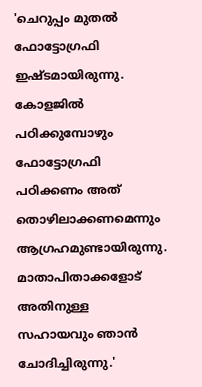'ചെറുപ്പം മുതൽ ഫോട്ടോഗ്രഫി ഇഷ്ടമായിരുന്നു. കോളജിൽ പഠിക്കുമ്പോഴും ഫോട്ടോഗ്രഫി പഠിക്കണം അത് തൊഴിലാക്കണമെന്നും ആഗ്രഹമുണ്ടായിരുന്നു. മാതാപിതാക്കളോട് അതിനുള്ള സഹായവും ഞാൻ ചോദിച്ചിരുന്നു.'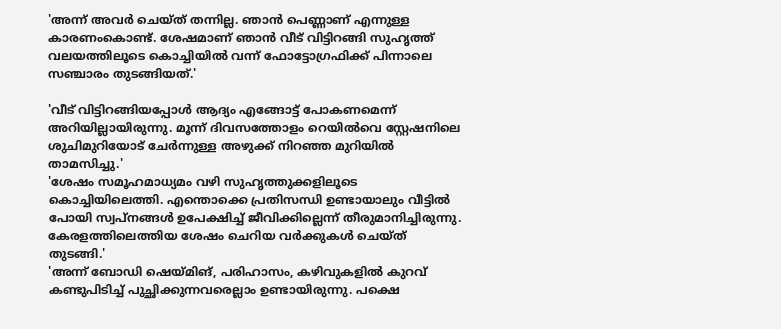'അന്ന് അവർ ചെയ്ത് തന്നില്ല. ഞാൻ പെണ്ണാണ് എന്നുള്ള കാരണംകൊണ്ട്. ശേഷമാണ് ഞാൻ വീട് വിട്ടിറങ്ങി സുഹൃത്ത് വലയത്തിലൂടെ കൊച്ചിയിൽ വന്ന് ഫോട്ടോഗ്രഫിക്ക് പിന്നാലെ സഞ്ചാരം തുടങ്ങിയത്.'

'വീട് വിട്ടിറങ്ങിയപ്പോൾ ആദ്യം എങ്ങോട്ട് പോകണമെന്ന് അറിയില്ലായിരുന്നു. മൂന്ന് ദിവസത്തോളം റെയിൽവെ സ്റ്റേഷനിലെ ശുചിമുറിയോട് ചേർന്നുള്ള അഴുക്ക് നിറഞ്ഞ മുറിയിൽ താമസിച്ചു.'
'ശേഷം സമൂഹമാധ്യമം വഴി സുഹൃത്തുക്കളിലൂടെ കൊച്ചിയിലെത്തി. എന്തൊക്കെ പ്രതിസന്ധി ഉണ്ടായാലും വീട്ടിൽ പോയി സ്വപ്നങ്ങൾ ഉപേക്ഷിച്ച് ജീവിക്കില്ലെന്ന് തീരുമാനിച്ചിരുന്നു. കേരളത്തിലെത്തിയ ശേഷം ചെറിയ വർക്കുകൾ ചെയ്ത് തുടങ്ങി.'
'അന്ന് ബോഡി ഷെയ്മിങ്, പരിഹാസം, കഴിവുകളിൽ കുറവ് കണ്ടുപിടിച്ച് പുച്ഛിക്കുന്നവരെല്ലാം ഉണ്ടായിരുന്നു. പക്ഷെ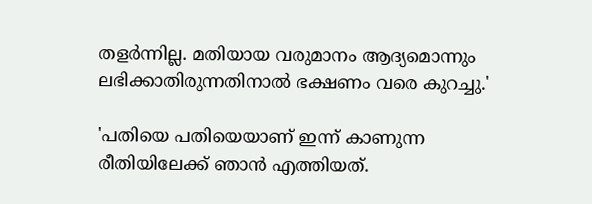തളർന്നില്ല. മതിയായ വരുമാനം ആദ്യമൊന്നും ലഭിക്കാതിരുന്നതിനാൽ ഭക്ഷണം വരെ കുറച്ചു.'

'പതിയെ പതിയെയാണ് ഇന്ന് കാണുന്ന രീതിയിലേക്ക് ഞാൻ എത്തിയത്.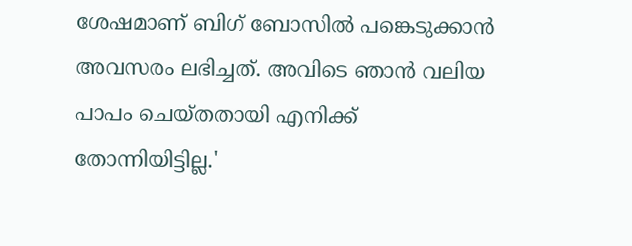ശേഷമാണ് ബിഗ് ബോസിൽ പങ്കെടുക്കാൻ അവസരം ലഭിച്ചത്. അവിടെ ഞാൻ വലിയ പാപം ചെയ്തതായി എനിക്ക് തോന്നിയിട്ടില്ല.'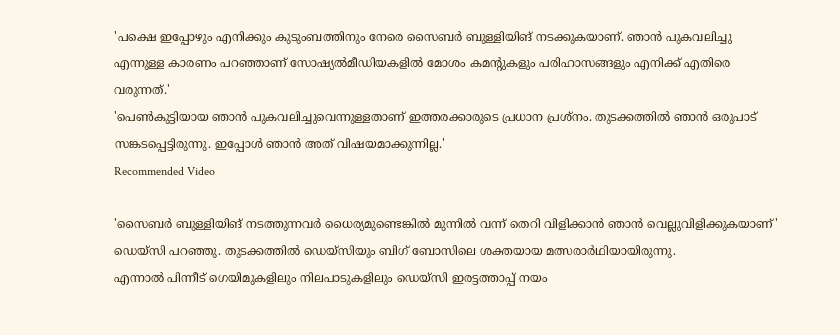'പക്ഷെ ഇപ്പോഴും എനിക്കും കുടുംബത്തിനും നേരെ സൈബർ ബുള്ളിയിങ് നടക്കുകയാണ്. ഞാൻ പുകവലിച്ചു എന്നുള്ള കാരണം പറഞ്ഞാണ് സോഷ്യൽമീഡിയകളിൽ മോശം കമന്റുകളും പരിഹാസങ്ങളും എനിക്ക് എതിരെ വരുന്നത്.'
'പെൺകുട്ടിയായ ഞാൻ പുകവലിച്ചുവെന്നുള്ളതാണ് ഇത്തരക്കാരുടെ പ്രധാന പ്രശ്നം. തുടക്കത്തിൽ ഞാൻ ഒരുപാട് സങ്കടപ്പെട്ടിരുന്നു. ഇപ്പോൾ ഞാൻ അത് വിഷയമാക്കുന്നില്ല.'
Recommended Video

'സൈബർ ബുള്ളിയിങ് നടത്തുന്നവർ ധൈര്യമുണ്ടെങ്കിൽ മുന്നിൽ വന്ന് തെറി വിളിക്കാൻ ഞാൻ വെല്ലുവിളിക്കുകയാണ്' ഡെയ്സി പറഞ്ഞു. തുടക്കത്തിൽ ഡെയ്സിയും ബിഗ് ബോസിലെ ശക്തയായ മത്സരാർഥിയായിരുന്നു.
എന്നാൽ പിന്നീട് ഗെയിമുകളിലും നിലപാടുകളിലും ഡെയ്സി ഇരട്ടത്താപ്പ് നയം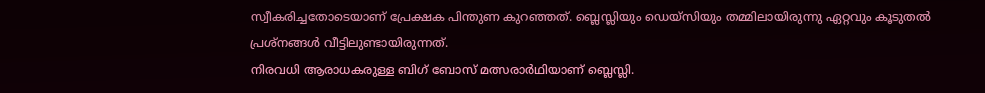സ്വീകരിച്ചതോടെയാണ് പ്രേക്ഷക പിന്തുണ കുറഞ്ഞത്. ബ്ലെസ്ലിയും ഡെയ്സിയും തമ്മിലായിരുന്നു ഏറ്റവും കൂടുതൽ പ്രശ്നങ്ങൾ വീട്ടിലുണ്ടായിരുന്നത്.
നിരവധി ആരാധകരുള്ള ബിഗ് ബോസ് മത്സരാർഥിയാണ് ബ്ലെസ്ലി.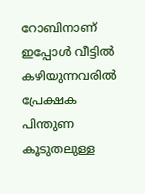റോബിനാണ് ഇപ്പോൾ വീട്ടിൽ കഴിയുന്നവരിൽ പ്രേക്ഷക പിന്തുണ കൂടുതലുള്ള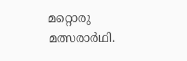മറ്റൊരു മത്സരാർഥി.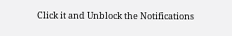Click it and Unblock the Notifications